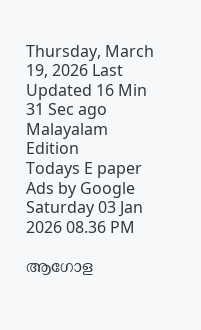Thursday, March 19, 2026 Last Updated 16 Min 31 Sec ago Malayalam Edition
Todays E paper
Ads by Google
Saturday 03 Jan 2026 08.36 PM

ആഗോള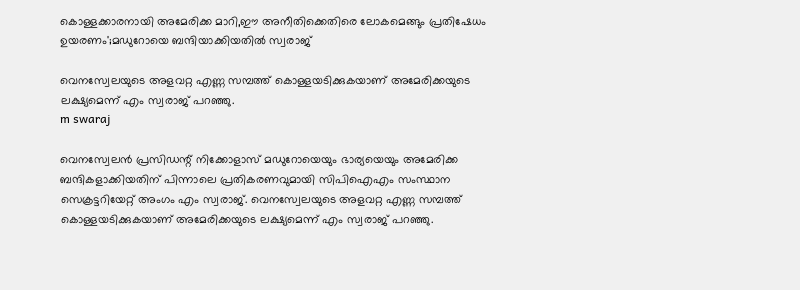കൊള്ളക്കാരനായി അമേരിക്ക മാറി,ഈ അനീതിക്കെതിരെ ലോകമെങ്ങും പ്രതിഷേധം ഉയരണം';മഡുറോയെ ബന്ദിയാക്കിയതിൽ സ്വരാജ്

വെനസ്വേലയുടെ അളവറ്റ എണ്ണ സമ്പത്ത് കൊള്ളയടിക്കുകയാണ് അമേരിക്കയുടെ ലക്ഷ്യമെന്ന് എം സ്വരാജ് പറഞ്ഞു.
m swaraj

വെനസ്വേലന്‍ പ്രസിഡന്റ് നിക്കോളാസ് മഡുറോയെയും ഭാര്യയെയും അമേരിക്ക ബന്ദികളാക്കിയതിന് പിന്നാലെ പ്രതികരണവുമായി സിപിഐഎം സംസ്ഥാന സെക്രട്ടറിയേറ്റ് അംഗം എം സ്വരാജ്. വെനസ്വേലയുടെ അളവറ്റ എണ്ണ സമ്പത്ത് കൊള്ളയടിക്കുകയാണ് അമേരിക്കയുടെ ലക്ഷ്യമെന്ന് എം സ്വരാജ് പറഞ്ഞു.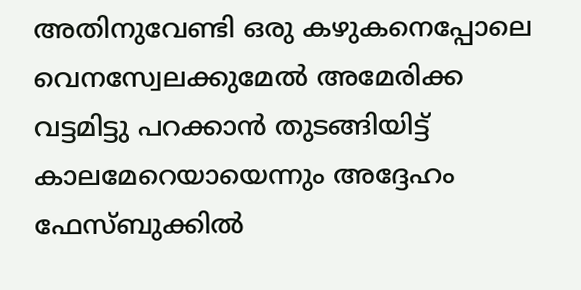അതിനുവേണ്ടി ഒരു കഴുകനെപ്പോലെ വെനസ്വേലക്കുമേല്‍ അമേരിക്ക വട്ടമിട്ടു പറക്കാന്‍ തുടങ്ങിയിട്ട് കാലമേറെയായെന്നും അദ്ദേഹം ഫേസ്ബുക്കില്‍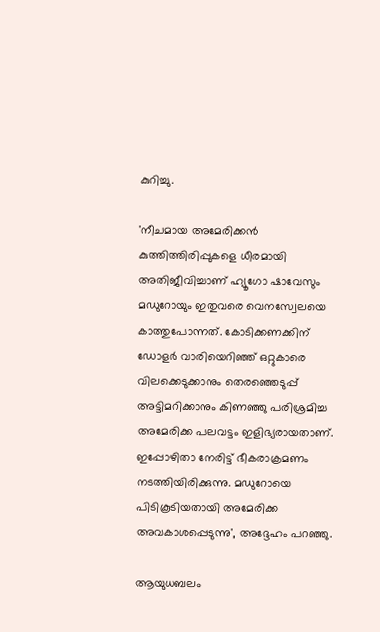കുറിച്ചു.

'നീചമായ അമേരിക്കന്‍ കുത്തിത്തിരിപ്പുകളെ ധീരമായി അതിജീവിച്ചാണ് ഹ്യൂഗോ ഷാവേസും മഡുറോയും ഇതുവരെ വെനസ്വേലയെ കാത്തുപോന്നത്. കോടിക്കണക്കിന് ഡോളര്‍ വാരിയെറിഞ്ഞ് ഒറ്റുകാരെ വിലക്കെടുക്കാനും തെരഞ്ഞെടുപ്പ് അട്ടിമറിക്കാനും കിണഞ്ഞു പരിശ്രമിച്ച അമേരിക്ക പലവട്ടം ഇളിഭ്യരായതാണ്. ഇപ്പോഴിതാ നേരിട്ട് ഭീകരാക്രമണം നടത്തിയിരിക്കുന്നു. മഡുറോയെ പിടികൂടിയതായി അമേരിക്ക അവകാശപ്പെടുന്നു', അദ്ദേഹം പറഞ്ഞു.

ആയുധബലം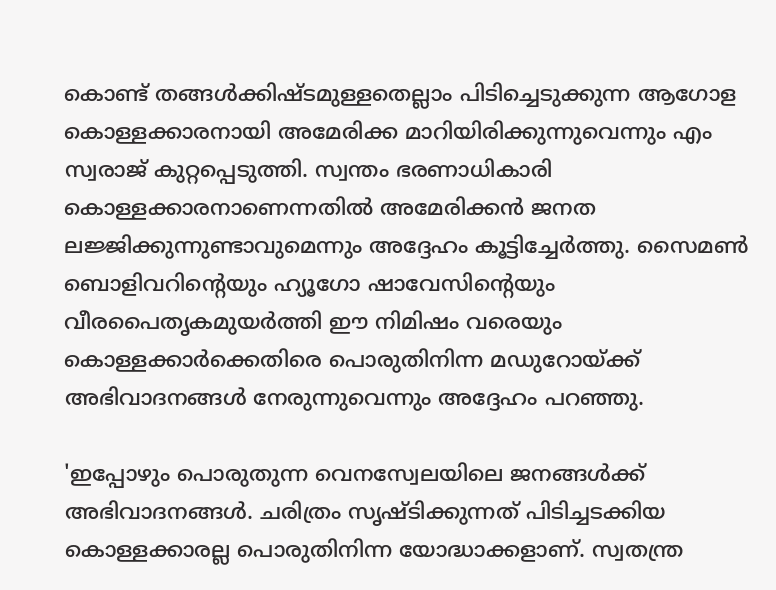കൊണ്ട് തങ്ങള്‍ക്കിഷ്ടമുള്ളതെല്ലാം പിടിച്ചെടുക്കുന്ന ആഗോള കൊള്ളക്കാരനായി അമേരിക്ക മാറിയിരിക്കുന്നുവെന്നും എം സ്വരാജ് കുറ്റപ്പെടുത്തി. സ്വന്തം ഭരണാധികാരി കൊള്ളക്കാരനാണെന്നതില്‍ അമേരിക്കന്‍ ജനത ലജ്ജിക്കുന്നുണ്ടാവുമെന്നും അദ്ദേഹം കൂട്ടിച്ചേര്‍ത്തു. സൈമണ്‍ ബൊളിവറിന്റെയും ഹ്യൂഗോ ഷാവേസിന്റെയും വീരപൈതൃകമുയര്‍ത്തി ഈ നിമിഷം വരെയും കൊള്ളക്കാര്‍ക്കെതിരെ പൊരുതിനിന്ന മഡുറോയ്ക്ക് അഭിവാദനങ്ങള്‍ നേരുന്നുവെന്നും അദ്ദേഹം പറഞ്ഞു.

'ഇപ്പോഴും പൊരുതുന്ന വെനസ്വേലയിലെ ജനങ്ങള്‍ക്ക് അഭിവാദനങ്ങള്‍. ചരിത്രം സൃഷ്ടിക്കുന്നത് പിടിച്ചടക്കിയ കൊള്ളക്കാരല്ല പൊരുതിനിന്ന യോദ്ധാക്കളാണ്. സ്വതന്ത്ര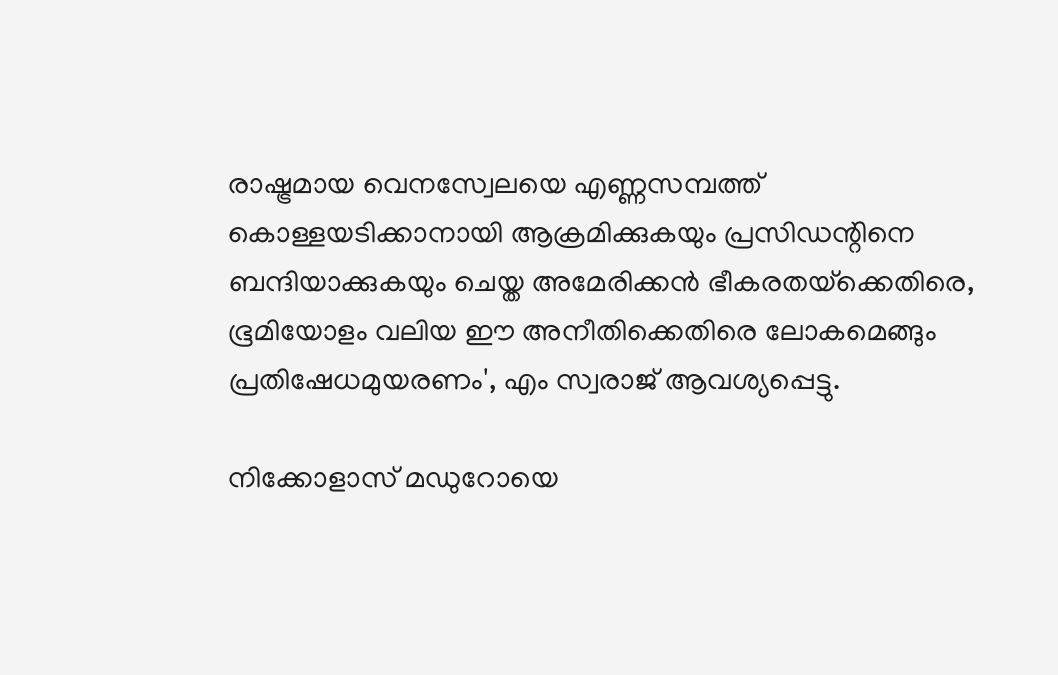രാഷ്ട്രമായ വെനസ്വേലയെ എണ്ണസമ്പത്ത് കൊള്ളയടിക്കാനായി ആക്രമിക്കുകയും പ്രസിഡന്റിനെ ബന്ദിയാക്കുകയും ചെയ്ത അമേരിക്കന്‍ ഭീകരതയ്‌ക്കെതിരെ, ഭൂമിയോളം വലിയ ഈ അനീതിക്കെതിരെ ലോകമെങ്ങും പ്രതിഷേധമുയരണം', എം സ്വരാജ് ആവശ്യപ്പെട്ടു.

നിക്കോളാസ് മഡുറോയെ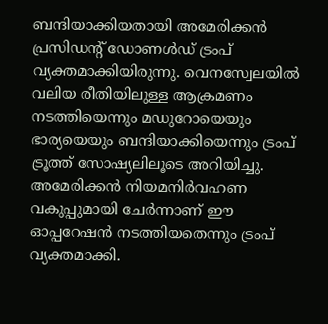ബന്ദിയാക്കിയതായി അമേരിക്കന്‍ പ്രസിഡന്റ് ഡോണള്‍ഡ് ട്രംപ് വ്യക്തമാക്കിയിരുന്നു. വെനസ്വേലയില്‍ വലിയ രീതിയിലുള്ള ആക്രമണം നടത്തിയെന്നും മഡുറോയെയും ഭാര്യയെയും ബന്ദിയാക്കിയെന്നും ട്രംപ് ട്രൂത്ത് സോഷ്യലിലൂടെ അറിയിച്ചു. അമേരിക്കന്‍ നിയമനിര്‍വഹണ വകുപ്പുമായി ചേര്‍ന്നാണ് ഈ ഓപ്പറേഷന്‍ നടത്തിയതെന്നും ട്രംപ് വ്യക്തമാക്കി.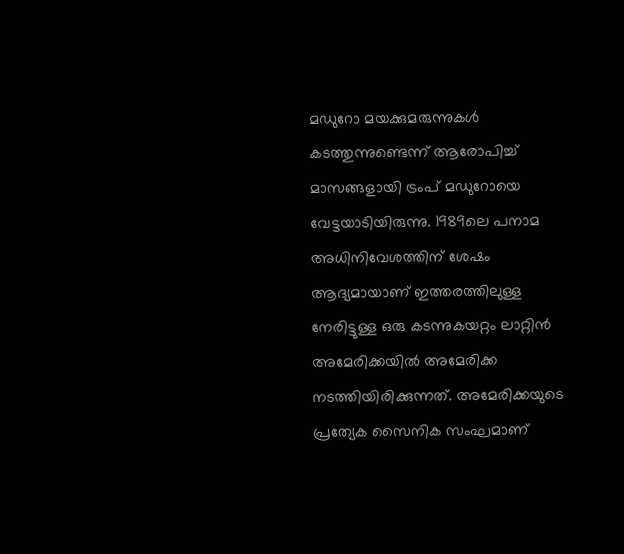മഡുറോ മയക്കുമരുന്നുകള്‍ കടത്തുന്നുണ്ടെന്ന് ആരോപിച്ച് മാസങ്ങളായി ട്രംപ് മഡുറോയെ വേട്ടയാടിയിരുന്നു. 1989ലെ പനാമ അധിനിവേശത്തിന് ശേഷം ആദ്യമായാണ് ഇത്തരത്തിലുള്ള നേരിട്ടുള്ള ഒരു കടന്നുകയറ്റം ലാറ്റിന്‍ അമേരിക്കയില്‍ അമേരിക്ക നടത്തിയിരിക്കുന്നത്. അമേരിക്കയുടെ പ്രത്യേക സൈനിക സംഘമാണ്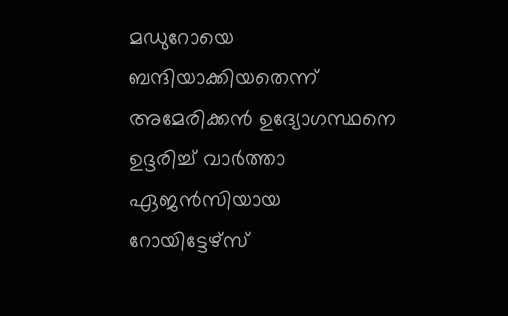മഡുറോയെ ബന്ദിയാക്കിയതെന്ന് അമേരിക്കന്‍ ഉദ്യോഗസ്ഥനെ ഉദ്ദരിച്ച് വാര്‍ത്താ ഏജന്‍സിയായ റോയിട്ടേഴ്സ്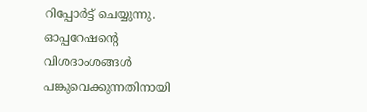റിപ്പോര്‍ട്ട് ചെയ്യുന്നു. ഓപ്പറേഷന്റെ വിശദാംശങ്ങള്‍ പങ്കുവെക്കുന്നതിനായി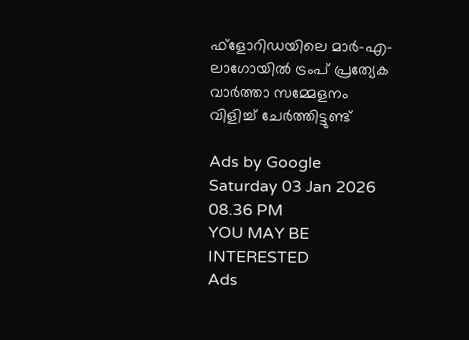ഫ്ളോറിഡയിലെ മാര്‍-എ- ലാഗോയില്‍ ട്രംപ് പ്രത്യേക വാര്‍ത്താ സമ്മേളനം വിളിച്ച് ചേര്‍ത്തിട്ടുണ്ട്

Ads by Google
Saturday 03 Jan 2026 08.36 PM
YOU MAY BE INTERESTED
Ads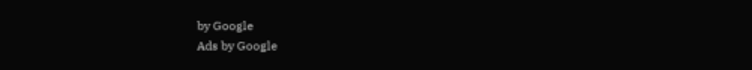by Google
Ads by Google